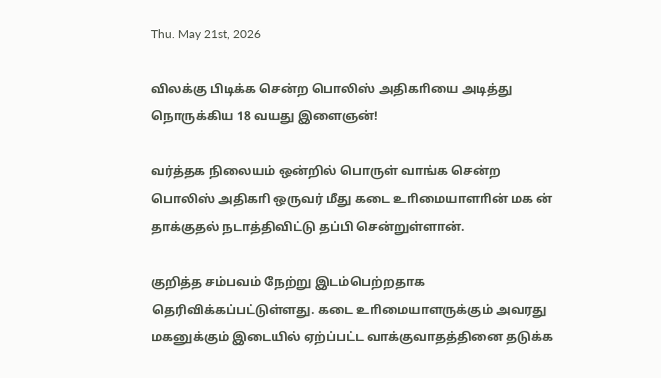Thu. May 21st, 2026

விலக்கு பிடிக்க சென்ற பொலிஸ் அதிகாியை அடித்து நொருக்கிய 18 வயது இளைஞன்!

வர்த்தக நிலையம் ஒன்றில் பொருள் வாங்க சென்ற பொலிஸ் அதிகாி ஒருவர் மீது கடை உாிமையாளாின் மக ன் தாக்குதல் நடாத்திவிட்டு தப்பி சென்றுள்ளான்.

குறித்த சம்பவம் நேற்று இடம்பெற்றதாக தெரிவிக்கப்பட்டுள்ளது. கடை உாிமையாளருக்கும் அவரது மகனுக்கும் இடையில் ஏற்ப்பட்ட வாக்குவாதத்தினை தடுக்க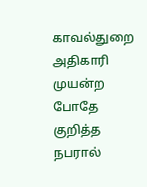காவல்துறை அதிகாரி முயன்ற போதே குறித்த நபரால்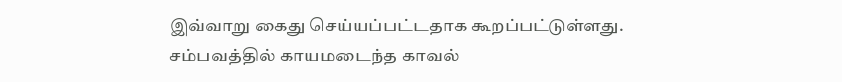இவ்வாறு கைது செய்யப்பட்டதாக கூறப்பட்டுள்ளது.
சம்பவத்தில் காயமடைந்த காவல்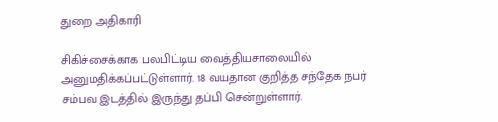துறை அதிகாரி

சிகிச்சைக்காக பலபிட்டிய வைத்தியசாலையில் அனுமதிக்கப்பட்டுள்ளார். 18 வயதான குறித்த சந்தேக நபர் சம்பவ இடத்தில் இருந்து தப்பி சென்றுள்ளார்.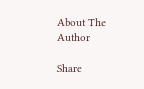About The Author

Share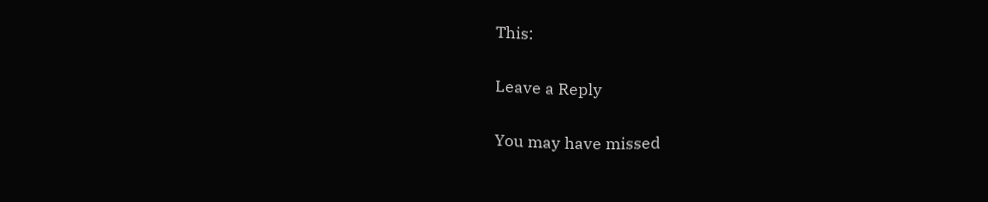This:

Leave a Reply

You may have missed